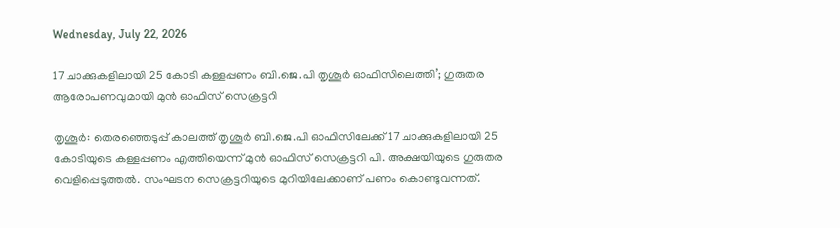Wednesday, July 22, 2026

17 ചാക്കുകളിലായി 25 കോടി കള്ളപ്പണം ബി.ജെ.പി തൃശൂർ ഓഫിസിലെത്തി’; ഗുരുതര ആരോപണവുമായി മുൻ ഓഫിസ് സെക്രട്ടറി

തൃശൂർ: തെരഞ്ഞെടുപ്പ് കാലത്ത് തൃശൂർ ബി.ജെ.പി ഓഫിസിലേക്ക് 17 ചാക്കുകളിലായി 25 കോടിയുടെ കള്ളപ്പണം എത്തിയെന്ന് മുൻ ഓഫിസ് സെക്രട്ടറി പി. അക്ഷ‍യിയുടെ ഗുരുതര വെളിപ്പെടുത്തൽ. സംഘടന സെക്രട്ടറിയുടെ മുറിയിലേക്കാണ് പണം കൊണ്ടുവന്നത്.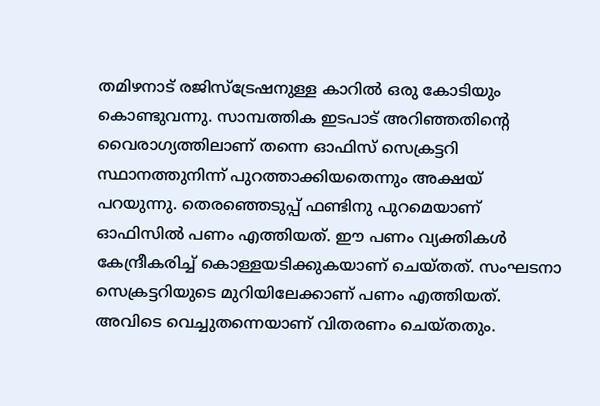തമിഴനാട് രജിസ്ട്രേഷനുള്ള കാറിൽ ഒരു കോടിയും കൊണ്ടുവന്നു. സാമ്പത്തിക ഇടപാട് അറിഞ്ഞതിന്‍റെ വൈരാഗ്യത്തിലാണ് തന്നെ ഓഫിസ് സെക്രട്ടറി സ്ഥാനത്തുനിന്ന് പുറത്താക്കിയതെന്നും അ‍ക്ഷയ് പറയുന്നു. തെരഞ്ഞെടുപ്പ് ഫണ്ടിനു പുറമെയാണ് ഓഫിസിൽ പണം എത്തിയത്. ഈ പണം വ്യക്തികൾ കേന്ദ്രീകരിച്ച് കൊള്ളയടിക്കുകയാണ് ചെയ്തത്. സംഘടനാ സെക്രട്ടറിയുടെ മുറിയിലേക്കാണ് പണം എത്തിയത്. അവിടെ വെച്ചുതന്നെയാണ് വിതരണം ചെയ്തതും.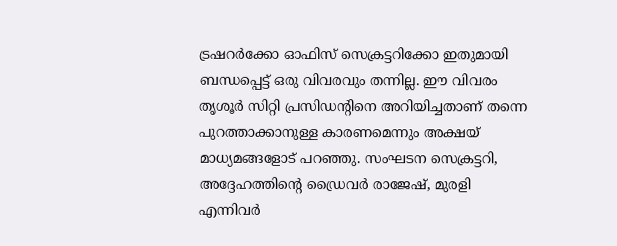ട്രഷറർക്കോ ഓഫിസ് സെക്രട്ടറിക്കോ ഇതുമായി ബന്ധപ്പെട്ട് ഒരു വിവരവും തന്നില്ല. ഈ വിവരം തൃശൂർ സിറ്റി പ്രസിഡന്‍റിനെ അറിയിച്ചതാണ് തന്നെ പുറത്താക്കാനുള്ള കാരണമെന്നും അ‍ക്ഷയ് മാധ്യമങ്ങളോട് പറഞ്ഞു. സംഘടന സെക്രട്ടറി, അദ്ദേഹത്തിന്‍റെ ഡ്രൈവർ രാജേഷ്, മുരളി എന്നിവർ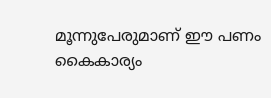മൂന്നുപേരുമാണ് ഈ പണം കൈകാര്യം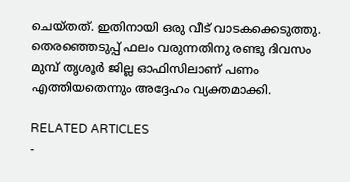ചെയ്തത്. ഇതിനായി ഒരു വീട് വാടകക്കെടുത്തു. തെരഞ്ഞെടുപ്പ് ഫലം വരുന്നതിനു രണ്ടു ദിവസം മുമ്പ് തൃശൂർ ജില്ല ഓഫിസിലാണ് പണം എത്തിയതെന്നും അദ്ദേഹം വ്യക്തമാക്കി.

RELATED ARTICLES
-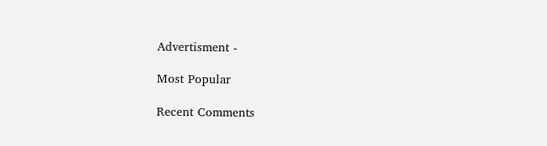Advertisment -

Most Popular

Recent Comments